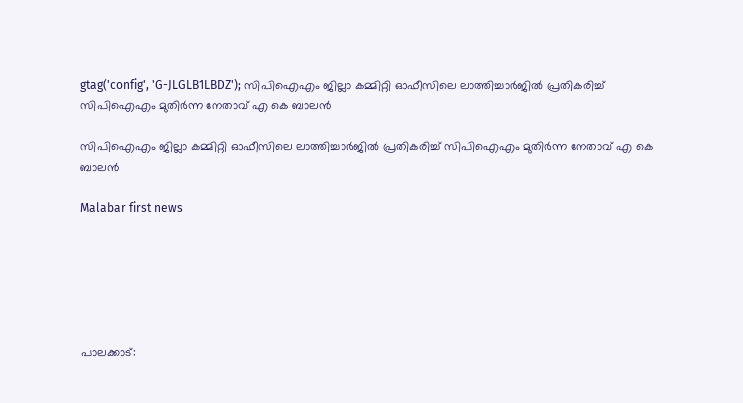gtag('config', 'G-JLGLB1LBDZ'); സിപിഐഎം ജില്ലാ കമ്മിറ്റി ഓഫീസിലെ ലാത്തിച്ചാര്‍ജില്‍ പ്രതികരിച്ച് സിപിഐഎം മുതിര്‍ന്ന നേതാവ് എ കെ ബാലന്‍

സിപിഐഎം ജില്ലാ കമ്മിറ്റി ഓഫീസിലെ ലാത്തിച്ചാര്‍ജില്‍ പ്രതികരിച്ച് സിപിഐഎം മുതിര്‍ന്ന നേതാവ് എ കെ ബാലന്‍

Malabar first news






പാലക്കാട്: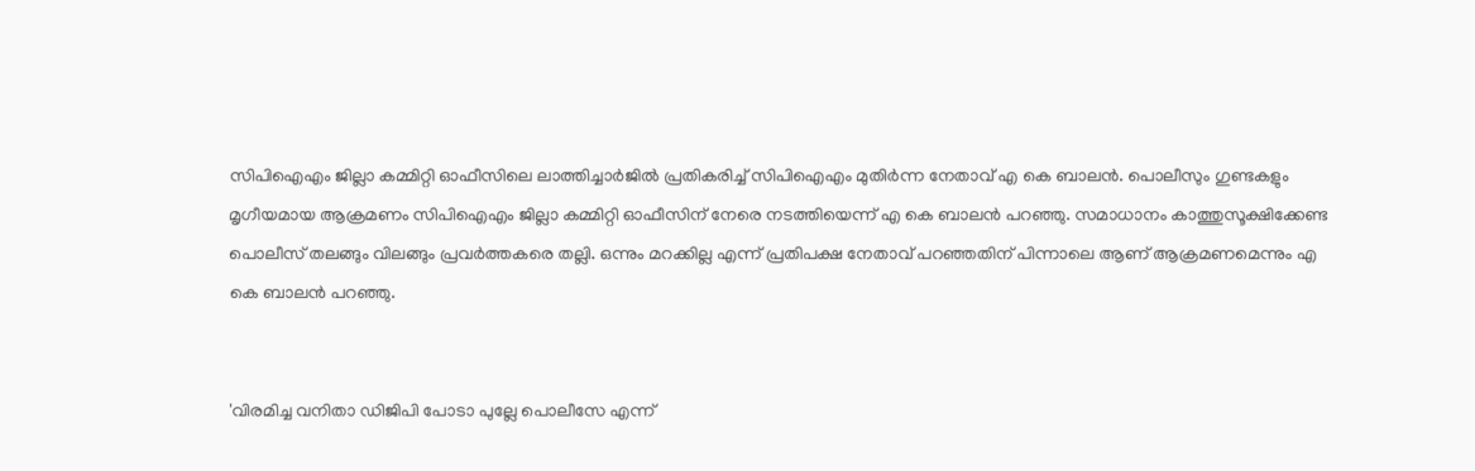സിപിഐഎം ജില്ലാ കമ്മിറ്റി ഓഫീസിലെ ലാത്തിച്ചാര്‍ജില്‍ പ്രതികരിച്ച് സിപിഐഎം മുതിര്‍ന്ന നേതാവ് എ കെ ബാലന്‍. പൊലീസും ഗുണ്ടകളും മൃഗീയമായ ആക്രമണം സിപിഐഎം ജില്ലാ കമ്മിറ്റി ഓഫീസിന് നേരെ നടത്തിയെന്ന് എ കെ ബാലന്‍ പറഞ്ഞു. സമാധാനം കാത്തുസൂക്ഷിക്കേണ്ട പൊലീസ് തലങ്ങും വിലങ്ങും പ്രവര്‍ത്തകരെ തല്ലി. ഒന്നും മറക്കില്ല എന്ന് പ്രതിപക്ഷ നേതാവ് പറഞ്ഞതിന് പിന്നാലെ ആണ് ആക്രമണമെന്നും എ കെ ബാലന്‍ പറഞ്ഞു.


'വിരമിച്ച വനിതാ ഡിജിപി പോടാ പുല്ലേ പൊലീസേ എന്ന്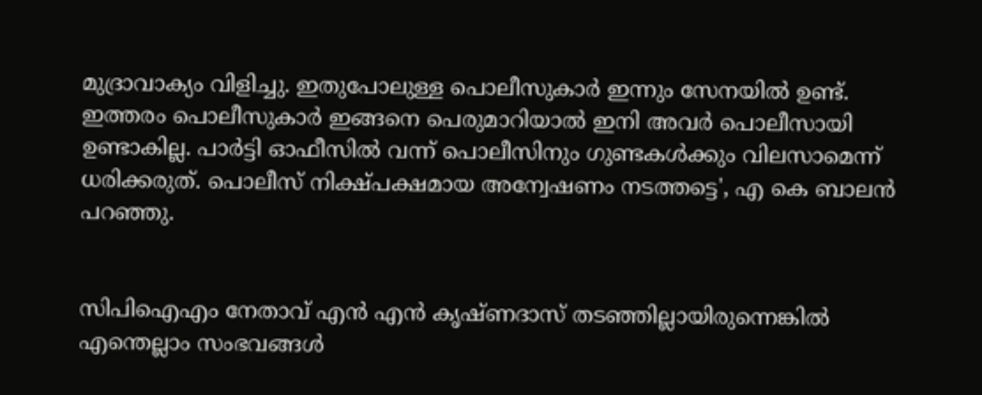മുദ്രാവാക്യം വിളിച്ചു. ഇതുപോലുള്ള പൊലീസുകാര്‍ ഇന്നും സേനയില്‍ ഉണ്ട്. ഇത്തരം പൊലീസുകാര്‍ ഇങ്ങനെ പെരുമാറിയാല്‍ ഇനി അവര്‍ പൊലീസായി ഉണ്ടാകില്ല. പാര്‍ട്ടി ഓഫീസില്‍ വന്ന് പൊലീസിനും ഗുണ്ടകള്‍ക്കും വിലസാമെന്ന് ധരിക്കരുത്. പൊലീസ് നിക്ഷ്പക്ഷമായ അന്വേഷണം നടത്തട്ടെ', എ കെ ബാലന്‍ പറഞ്ഞു.


സിപിഐഎം നേതാവ് എന്‍ എന്‍ കൃഷ്ണദാസ് തടഞ്ഞില്ലായിരുന്നെങ്കില്‍ എന്തെല്ലാം സംഭവങ്ങള്‍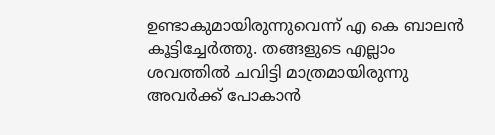ഉണ്ടാകുമായിരുന്നുവെന്ന് എ കെ ബാലന്‍ കൂട്ടിച്ചേര്‍ത്തു. തങ്ങളുടെ എല്ലാം ശവത്തില്‍ ചവിട്ടി മാത്രമായിരുന്നു അവര്‍ക്ക് പോകാന്‍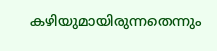കഴിയുമായിരുന്നതെന്നും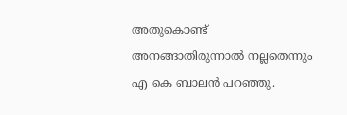അതുകൊണ്ട് അനങ്ങാതിരുന്നാല്‍ നല്ലതെന്നും എ കെ ബാലന്‍ പറഞ്ഞു.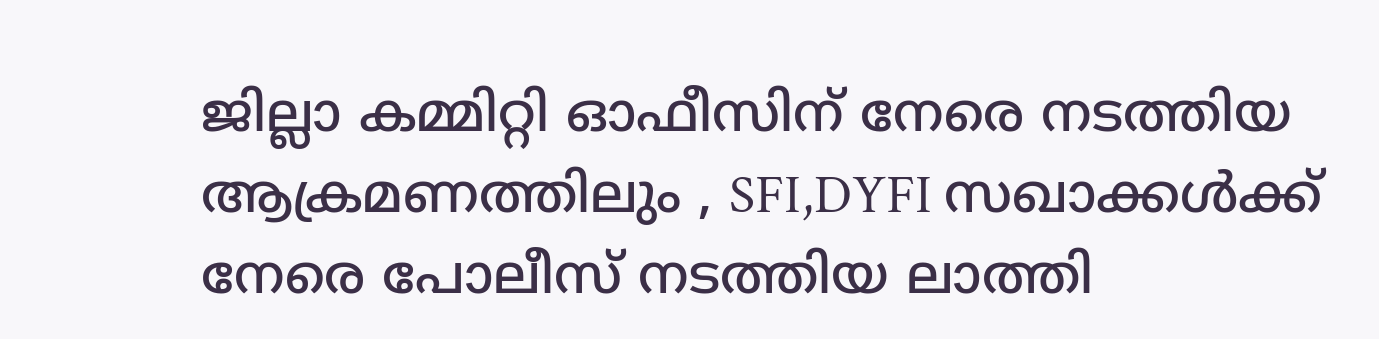ജില്ലാ കമ്മിറ്റി ഓഫീസിന് നേരെ നടത്തിയ  ആക്രമണത്തിലും , SFI,DYFI സഖാക്കൾക്ക് നേരെ പോലീസ് നടത്തിയ ലാത്തി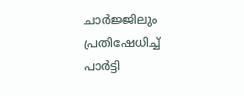ചാർജ്ജിലും പ്രതിഷേധിച്ച് പാർട്ടി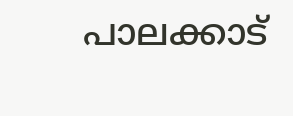പാലക്കാട്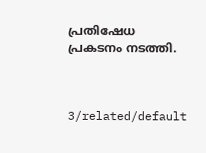പ്രതിഷേധ പ്രകടനം നടത്തി.



3/related/default